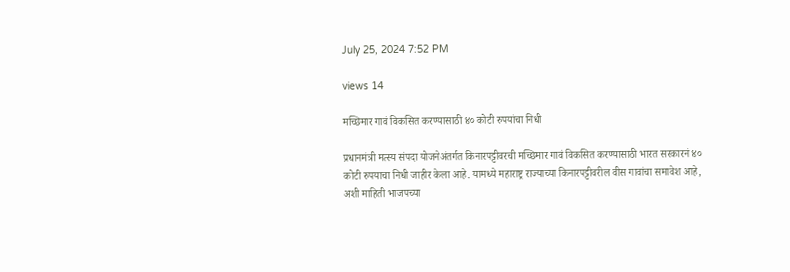July 25, 2024 7:52 PM

views 14

मच्छिमार गावं विकसित करण्यासाठी ४० कोटी रुपयांचा निधी

प्रधानमंत्री मत्स्य संपदा योजनेअंतर्गत किनारपट्टीवरची मच्छिमार गावं विकसित करण्यासाठी भारत सरकारनं ४० कोटी रुपयाचा निधी जाहीर केला आहे. यामध्ये महाराष्ट्र राज्याच्या किनारपट्टीवरील वीस गावांचा समावेश आहे, अशी माहिती भाजपच्या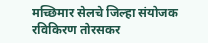मच्छिमार सेलचे जिल्हा संयोजक रविकिरण तोरसकर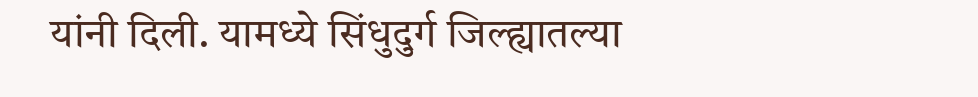यांनी दिली. यामध्ये सिंधुदुर्ग जिल्ह्यातल्या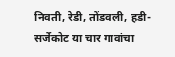निवती, रेडी, तोंडवली, हडी- सर्जेकोट या चार गावांचा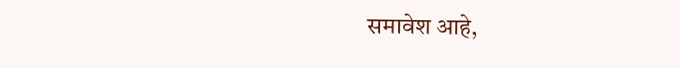समावेश आहे,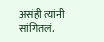असंही त्यांनी सांगितलं.